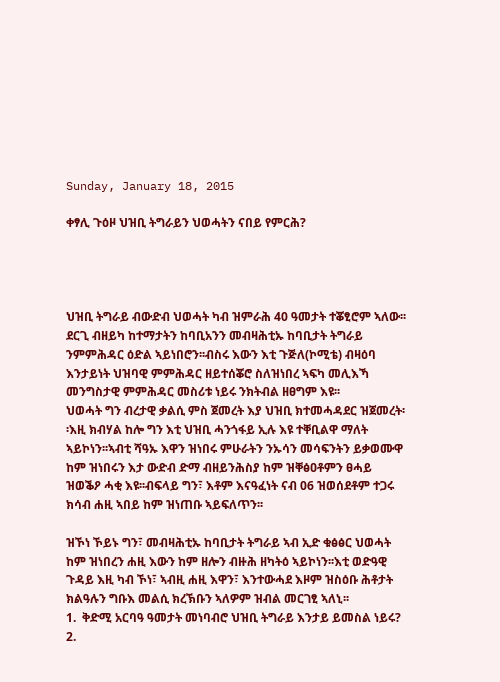Sunday, January 18, 2015

ቀፃሊ ጉዕዞ ህዝቢ ትግራይን ህወሓትን ናበይ የምርሕ?




ህዝቢ ትግራይ ብውድብ ህወሓት ካብ ዝምራሕ 40 ዓመታት ተቖፂሮም ኣለው፡፡ደርጊ ብዘይካ ከተማታትን ከባቢአንን መብዛሕቲኡ ከባቢታት ትግራይ ንምምሕዳር ዕድል ኣይነበሮን፡፡ብስሩ እውን እቲ ጉጅለ(ኮሚቴ) ብዛዕባ እንታይነት ህዝባዊ ምምሕዳር ዘይተሰቖሮ ስለዝነበረ ኣፍካ መሊእኻ መንግስታዊ ምምሕዳር መስሪቱ ነይሩ ንክትብል ዘፀግም እዩ፡፡
ህወሓት ግን ብረታዊ ቃልሲ ምስ ጀመረት እያ ህዝቢ ክተመሓዳደር ዝጀመረት፡፡እዚ ክብሃል ከሎ ግን እቲ ህዝቢ ሓንጎፋይ ኢሉ እዩ ተቐቢልዋ ማለት ኣይኮነን፡፡ኣብቲ ሻዓኡ እዋን ዝነበሩ ምሁራትን ንኡሳን መሳፍንትን ይቃወሙዋ ከም ዝነበሩን እታ ውድብ ድማ ብዘይንሕስያ ከም ዝቐፅዐቶምን ፀሓይ ዝወቕዖ ሓቂ እዩ፡፡ብፍላይ ግን፣ እቶም እናዓፈነት ናብ 06 ዝወሰደቶም ተጋሩ ክሳብ ሐዚ ኣበይ ከም ዝነጠቡ ኣይፍለጥን፡፡

ዝኾነ ኾይኑ ግን፣ መብዛሕቲኡ ከባቢታት ትግራይ ኣብ ኢድ ቁፅፅር ህወሓት ከም ዝነበረን ሐዚ እውን ከም ዘሎን ብዙሕ ዘካትዕ ኣይኮነን፡፡እቲ ወድዓዊ ጉዳይ እዚ ካብ ኾነ፣ ኣብዚ ሐዚ እዋን፣ እንተውሓደ እዞም ዝስዕቡ ሕቶታት ክልዓሉን ግቡእ መልሲ ክረኽቡን ኣለዎም ዝብል መርገፂ ኣለኒ፡፡
1.  ቅድሚ አርባዓ ዓመታት መነባብሮ ህዝቢ ትግራይ እንታይ ይመስል ነይሩ?
2.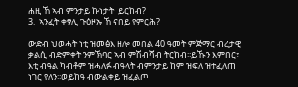ሐዚ ኸ ኣብ ምንታይ ኩነታት  ይርከብ?
3.  ኣንፈት ቀፃሊ ጉዕዞኡ ኸ ናበይ የምርሕ?

ውድብ ህወሓት ነቲ ዝመፅእ ዘሎ መበል 40 ዓመት ምጅማር ብረታዊ ቃልሲ ብድምቀት ንምኽባር ኣብ ምሽብሻብ ትርከብ፡፡ይኹን እምበር፣ እቲ ብዓል ካብቶም ዝሓለፉ ብዓላት ብምንታይ ከም ዝፍለ ዝተፈለጠ ነገር የለን፡፡ወይከዓ ብውልቀይ ዝፈልጦ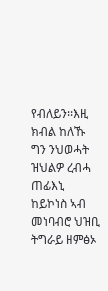የብለይን፡፡እዚ ክብል ከለኹ ግን ንህወሓት ዝህልዎ ረብሓ ጠፊእኒ ከይኮነስ ኣብ መነባብሮ ህዝቢ ትግራይ ዘምፅኦ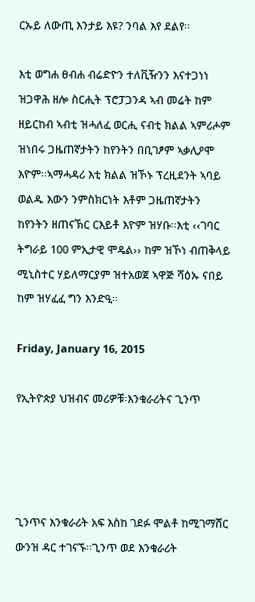ርኡይ ለውጢ እንታይ እዩ? ንባል እየ ደልየ፡፡

እቲ ወግሐ ፀብሐ ብሬድዮን ተለቪዥንን እናተጋነነ ዝጋዋሕ ዘሎ ስርሒት ፕሮፓጋንዳ ኣብ መሬት ከም ዘይርከብ ኣብቲ ዝሓለፈ ወርሒ ናብቲ ክልል ኣምሪሖም ዝነበሩ ጋዜጠኛታትን ከየንትን በቢገፆም ኣቃሊዖሞ እዮም፡፡ኣማሓዳሪ እቲ ክልል ዝኾኑ ፕረዚደንት ኣባይ ወልዱ እውን ንምስክርነት እቶም ጋዜጠኛታትን ከየንትን ዘጠናኽር ርእይቶ እዮም ዝሃቡ፡፡እቲ ‹‹ገባር ትግራይ 100 ምኢታዊ ሞዴል›› ከም ዝኾነ ብጠቅላይ ሚኒስተር ሃይለማርያም ዝተአወጀ ኣዋጅ ሻዕኡ ናበይ ከም ዝሃፈፈ ግን እንድዒ፡፡

Friday, January 16, 2015

የኢትዮጵያ ህዝብና መሪዎቹ፡እንቁራሪትና ጊንጥ




ጊንጥና እንቁራሪት አፍ እስከ ገደፉ ሞልቶ ከሚገማሸር ውንዝ ዳር ተገናኙ፡፡ጊንጥ ወደ እንቁራሪት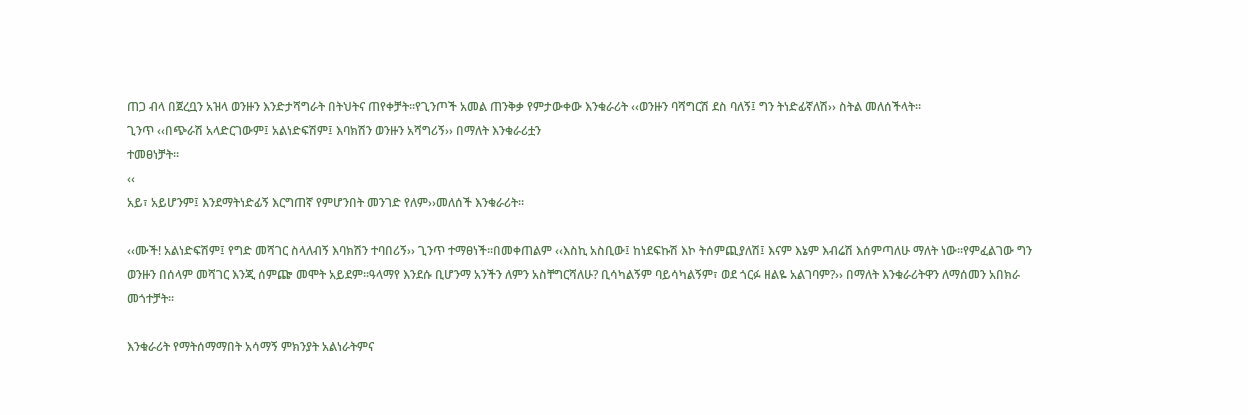ጠጋ ብላ በጀረቧን አዝላ ወንዙን እንድታሻግራት በትህትና ጠየቀቻት፡፡የጊንጦች አመል ጠንቅቃ የምታውቀው እንቁራሪት ‹‹ወንዙን ባሻግርሽ ደስ ባለኝ፤ ግን ትነድፊኛለሽ›› ስትል መለሰችላት፡፡
ጊንጥ ‹‹በጭራሽ አላድርገውም፤ አልነድፍሽም፤ እባክሽን ወንዙን አሻግሪኝ›› በማለት እንቁራሪቷን
ተመፀነቻት፡፡
‹‹
አይ፣ አይሆንም፤ እንደማትነድፊኝ እርግጠኛ የምሆንበት መንገድ የለም››መለሰች እንቁራሪት፡፡

‹‹ሙች! አልነድፍሽም፤ የግድ መሻገር ስላለብኝ እባክሽን ተባበሪኝ›› ጊንጥ ተማፀነች፡፡በመቀጠልም ‹‹እስኪ አስቢው፤ ከነደፍኩሽ እኮ ትሰምጪያለሽ፤ እናም እኔም እብሬሽ እሰምጣለሁ ማለት ነው፡፡የምፈልገው ግን ወንዙን በሰላም መሻገር እንጂ ሰምጬ መሞት አይደም፡፡ዓላማየ እንደሱ ቢሆንማ አንችን ለምን አስቸግርሻለሁ? ቢሳካልኝም ባይሳካልኝም፣ ወደ ጎርፉ ዘልዬ አልገባም?›› በማለት እንቁራሪትዋን ለማሰመን አበክራ መጎተቻት፡፡

እንቁራሪት የማትሰማማበት አሳማኝ ምክንያት አልነራትምና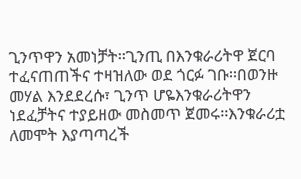ጊንጥዋን አመነቻት፡፡ጊንጢ በእንቁራሪትዋ ጀርባ ተፈናጠጠችና ተዛዝለው ወደ ጎርፉ ገቡ፡፡በወንዙ መሃል እንደደረሱ፣ ጊንጥ ሆዬእንቁራሪትዋን ነደፈቻትና ተያይዘው መስመጥ ጀመሩ፡፡እንቁራሪቷ ለመሞት እያጣጣረች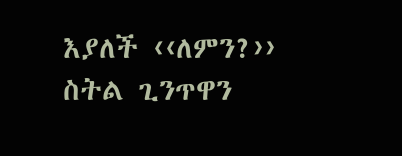እያለች ‹‹ለምን?›› ስትል ጊንጥዋን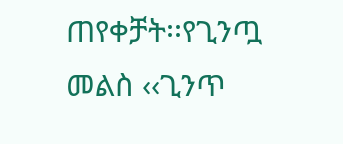ጠየቀቻት፡፡የጊንጧ
መልስ ‹‹ጊንጥ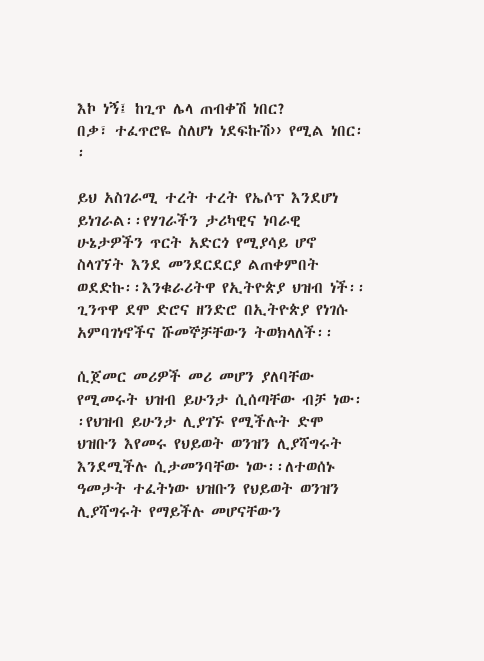እኮ ነኝ፤ ከጊጥ ሌላ ጠብቀሽ ነበር?
በቃ፣ ተፈጥሮዬ ስለሆነ ነደፍኩሽ›› የሚል ነበር፡፡

ይህ አስገራሚ ተረት ተረት የኤሶፕ እንደሆነ ይነገራል፡፡የሃገራችን ታሪካዊና ነባራዊ ሁኔታዎችን ጥርት አድርጎ የሚያሳይ ሆኖ ስላገኘት እንደ መንደርደርያ ልጠቀምበት ወደድኩ፡፡እንቁራሪትዋ የኢትዮጵያ ህዝብ ነች፡፡ጊንጥዋ ደሞ ድሮና ዘንድሮ በኢትዮጵያ የነገሱ አምባገነኖችና ሹመኞቻቸውን ትወክላለች፡፡

ሲጀመር መሪዎች መሪ መሆን ያለባቸው የሚመሩት ህዝብ ይሁንታ ሲሰጣቸው ብቻ ነው፡፡የህዝብ ይሁንታ ሊያገኙ የሚችሉት ድሞ ህዝቡን እየመሩ የህይወት ወንዝን ሊያሻግሩት እንደሚችሉ ሲታመንባቸው ነው፡፡ለተወሰኑ ዓመታት ተፈትነው ህዝቡን የህይወት ወንዝን ሊያሻግሩት የማይችሉ መሆናቸውን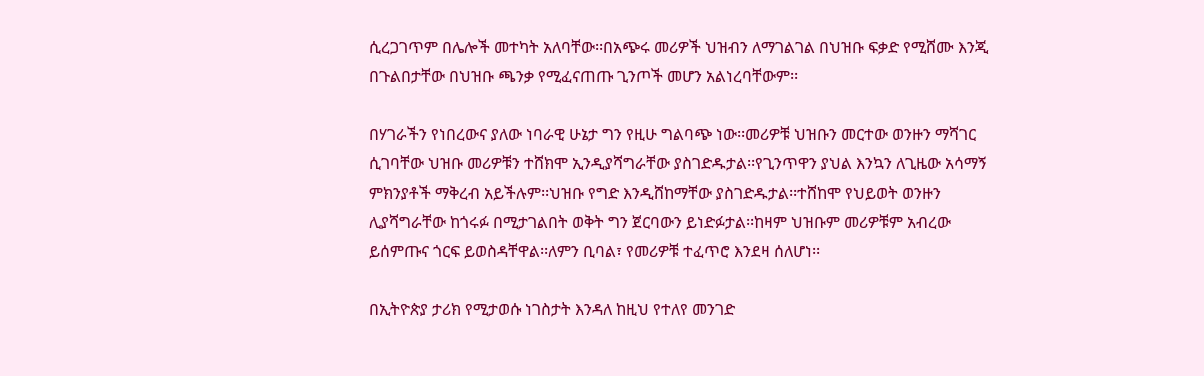ሲረጋገጥም በሌሎች መተካት አለባቸው፡፡በአጭሩ መሪዎች ህዝብን ለማገልገል በህዝቡ ፍቃድ የሚሸሙ እንጂ በጉልበታቸው በህዝቡ ጫንቃ የሚፈናጠጡ ጊንጦች መሆን አልነረባቸውም፡፡

በሃገራችን የነበረውና ያለው ነባራዊ ሁኔታ ግን የዚሁ ግልባጭ ነው፡፡መሪዎቹ ህዝቡን መርተው ወንዙን ማሻገር ሲገባቸው ህዝቡ መሪዎቹን ተሸክሞ ኢንዲያሻግራቸው ያስገድዱታል፡፡የጊንጥዋን ያህል እንኳን ለጊዜው አሳማኝ ምክንያቶች ማቅረብ አይችሉም፡፡ህዝቡ የግድ እንዲሸከማቸው ያስገድዱታል፡፡ተሸከሞ የህይወት ወንዙን ሊያሻግራቸው ከጎሩፉ በሚታገልበት ወቅት ግን ጀርባውን ይነድፉታል፡፡ከዛም ህዝቡም መሪዎቹም አብረው ይሰምጡና ጎርፍ ይወስዳቸዋል፡፡ለምን ቢባል፣ የመሪዎቹ ተፈጥሮ እንደዛ ሰለሆነ፡፡

በኢትዮጵያ ታሪክ የሚታወሱ ነገስታት እንዳለ ከዚህ የተለየ መንገድ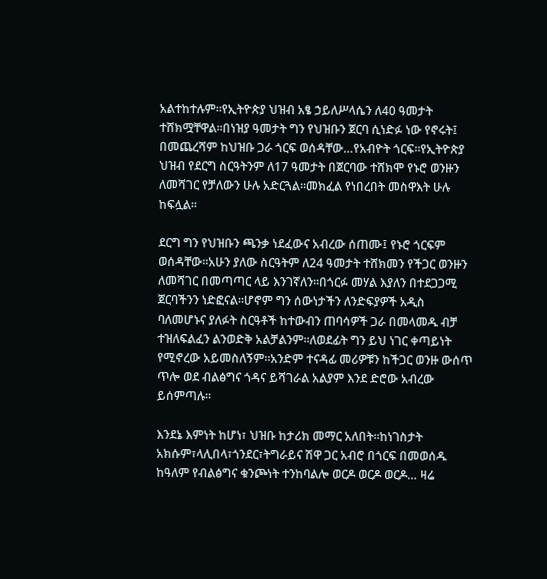አልተከተሉም፡፡የኢትዮጵያ ህዝብ አፄ ኃይለሥላሴን ለ40 ዓመታት ተሸክሟቸዋል፡፡በነዝያ ዓመታት ግን የህዝቡን ጀርባ ሲነድፉ ነው የኖሩት፤ በመጨረሻም ከህዝቡ ጋራ ጎርፍ ወሰዳቸው…የአብዮት ጎርፍ፡፡የኢትዮጵያ ህዝብ የደርግ ስርዓትንም ለ17 ዓመታት በጀርባው ተሸክሞ የኑሮ ወንዙን ለመሻገር የቻለውን ሁሉ አድርጓል፡፡መክፈል የነበረበት መስዋእት ሁሉ ከፍሏል፡፡

ደርግ ግን የህዝቡን ጫንቃ ነደፈውና አብረው ሰጠሙ፤ የኑሮ ጎርፍም ወሰዳቸው፡፡አሁን ያለው ስርዓትም ለ24 ዓመታት ተሸክመን የችጋር ወንዙን ለመሻገር በመጣጣር ላይ እንገኛለን፡፡በጎርፉ መሃል እያለን በተደጋጋሚ ጀርባችንን ነድፎናል፡፡ሆኖም ግን ሰውነታችን ለንድፍያዎች አዲስ ባለመሆኑና ያለፉት ስርዓቶች ከተውብን ጠባሳዎች ጋራ በመላመዱ ብቻ ተዝለፍልፈን ልንወድቅ አልቻልንም፡፡ለወደፊት ግን ይህ ነገር ቀጣይነት የሚኖረው አይመስለኝም፡፡አንድም ተናዳፊ መሪዎቹን ከችጋር ወንዙ ውሰጥ ጥሎ ወደ ብልፅግና ጎዳና ይሻገራል አልያም እንደ ድሮው አብረው ይሰምጣሉ፡፡

እንደኔ እምነት ከሆነ፣ ህዝቡ ከታሪክ መማር አለበት፡፡ከነገስታት አክሱም፣ላሊበላ፣ጎንደር፣ትግራይና ሽዋ ጋር አብሮ በጎርፍ በመወሰዱ ከዓለም የብልፅግና ቁንጮነት ተንከባልሎ ወርዶ ወርዶ ወርዶ… ዛሬ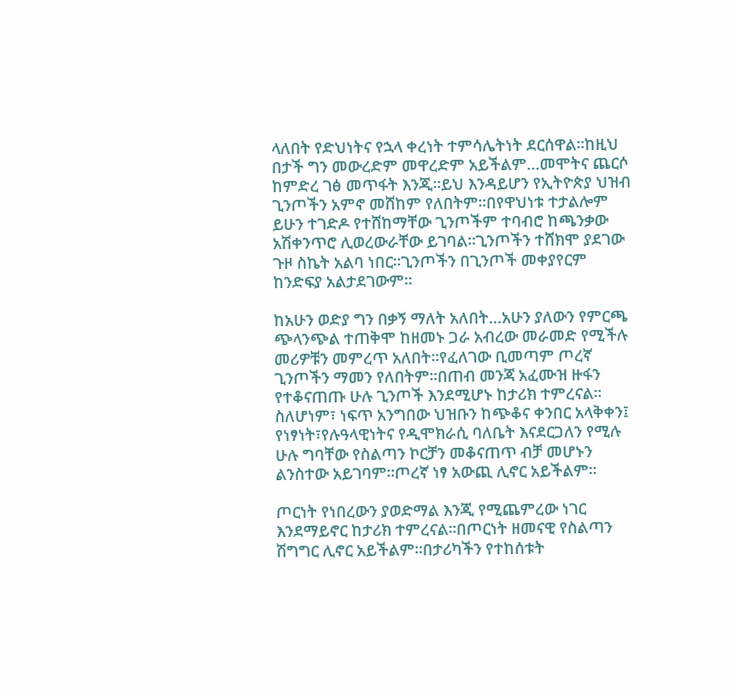ላለበት የድህነትና የኋላ ቀረነት ተምሳሌትነት ደርሰዋል፡፡ከዚህ በታች ግን መውረድም መዋረድም አይችልም…መሞትና ጨርሶ ከምድረ ገፅ መጥፋት እንጂ፡፡ይህ እንዳይሆን የኢትዮጵያ ህዝብ ጊንጦችን አምኖ መሸከም የለበትም፡፡በየዋህነቱ ተታልሎም ይሁን ተገድዶ የተሸከማቸው ጊንጦችም ተባብሮ ከጫንቃው አሽቀንጥሮ ሊወረውራቸው ይገባል፡፡ጊንጦችን ተሸክሞ ያደገው ጉዞ ስኬት አልባ ነበር፡፡ጊንጦችን በጊንጦች መቀያየርም ከንድፍያ አልታደገውም፡፡

ከአሁን ወድያ ግን በቃኝ ማለት አለበት…አሁን ያለውን የምርጫ ጭላንጭል ተጠቅሞ ከዘመኑ ጋራ አብረው መራመድ የሚችሉ መሪዎቹን መምረጥ አለበት፡፡የፈለገው ቢመጣም ጦረኛ ጊንጦችን ማመን የለበትም፡፡በጠብ መንጃ አፈሙዝ ዙፋን የተቆናጠጡ ሁሉ ጊንጦች እንደሚሆኑ ከታሪክ ተምረናል፡፡ስለሆነም፣ ነፍጥ አንግበው ህዝቡን ከጭቆና ቀንበር አላቅቀን፤ የነፃነት፣የሉዓላዊነትና የዲሞክራሲ ባለቤት እናደርጋለን የሚሉ ሁሉ ግባቸው የስልጣን ኮርቻን መቆናጠጥ ብቻ መሆኑን ልንስተው አይገባም፡፡ጦረኛ ነፃ አውጪ ሊኖር አይችልም፡፡

ጦርነት የነበረውን ያወድማል እንጂ የሚጨምረው ነገር እንደማይኖር ከታሪክ ተምረናል፡፡በጦርነት ዘመናዊ የስልጣን ሽግግር ሊኖር አይችልም፡፡በታሪካችን የተከሰቱት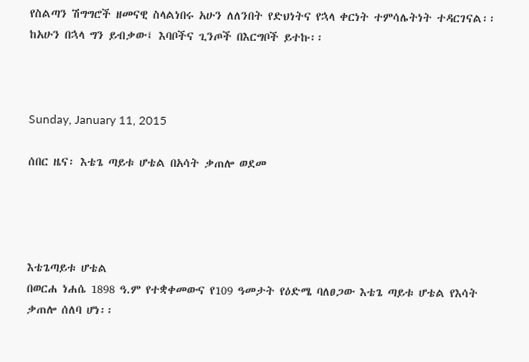የስልጣን ሽግግሮች ዘመናዊ ስላልነበሩ አሁን ለለንበት የድህነትና የኋላ ቀርነት ተምሳሌትነት ተዳርገናል፡፡ከአሁን በኋላ ግን ይብቃው፤ እባቦችና ጊንጦች በእርግቦች ይተኩ፡፡



Sunday, January 11, 2015

ሰበር ዜና፡ እቴጌ ጣይቱ ሆቴል በአሳት ቃጠሎ ወደመ




እቴጌጣይቱ ሆቴል
በወርሐ ነሐሴ 1898 ዓ.ም የተቋቀመውና የ109 ዓመታት የዕድሜ ባለፀጋው እቴጌ ጣይቱ ሆቴል የእሳት ቃጠሎ ሰለባ ሆነ፡፡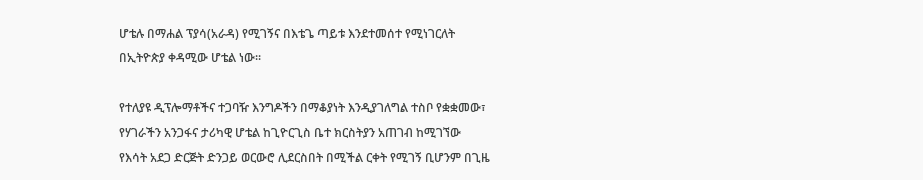ሆቴሉ በማሐል ፕያሳ(አራዳ) የሚገኝና በእቴጌ ጣይቱ እንደተመሰተ የሚነገርለት በኢትዮጵያ ቀዳሚው ሆቴል ነው፡፡

የተለያዩ ዲፕሎማቶችና ተጋባዥ እንግዶችን በማቆያነት እንዲያገለግል ተስቦ የቋቋመው፣ የሃገራችን አንጋፋና ታሪካዊ ሆቴል ከጊዮርጊስ ቤተ ክርስትያን አጠገብ ከሚገኘው የእሳት አደጋ ድርጅት ድንጋይ ወርውሮ ሊደርስበት በሚችል ርቀት የሚገኝ ቢሆንም በጊዜ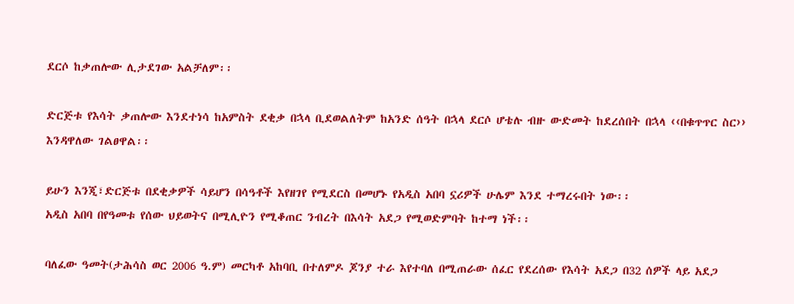ደርሶ ከቃጠሎው ሊታደገው አልቻለም፡፡

ድርጅቱ የእሳት ቃጠሎው እንደተነሳ ከአምስት ደቂቃ በኋላ ቢደወልለትም ከአንድ ሰዓት በኋላ ደርሶ ሆቴሉ ብዙ ውድመት ከደረሰበት በኋላ ‹‹በቁጥጥር ስር›› እንዳዋለው ገልፀዋል፡፡

ይሁን እንጂ፣ድርጅቱ በደቂቃዎች ሳይሆን በሳዓቶች እየዘገየ የሚደርስ በመሆኑ የአዲስ አበባ ኗሪዎች ሁሌም እንደ ተማረሩበት ነው፡፡
አዲስ አበባ በየዓመቱ የሰው ህይወትና በሚሊዮን የሚቆጠር ንብረት በእሳት አደጋ የሚወድምባት ከተማ ነች፡፡

ባለፈው ዓመት(ታሕሳስ ወር 2006 ዓ.ም) መርካቶ አከባቢ በተለምዶ ጆንያ ተራ እየተባለ በሚጠራው ሰፈር የደረሰው የእሳት አደጋ በ32 ሰዎች ላይ አደጋ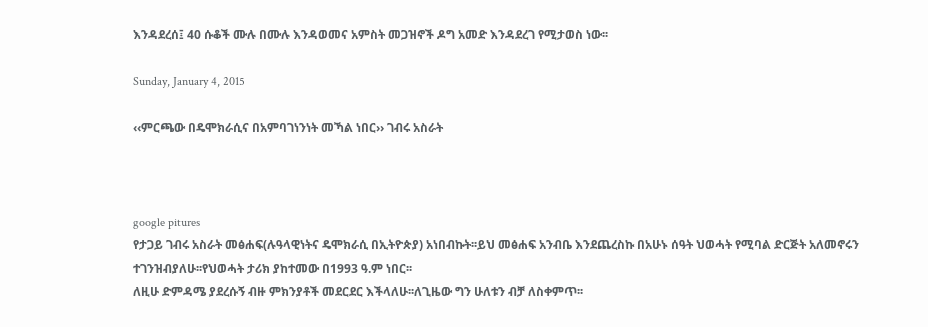እንዳደረሰ፤ 40 ሱቆች ሙሉ በሙሉ እንዳወመና አምስት መጋዝኖች ዶግ አመድ እንዳደረገ የሚታወስ ነው፡፡

Sunday, January 4, 2015

‹‹ምርጫው በዴሞክራሲና በአምባገነንነት መኻል ነበር›› ገብሩ አስራት



google pitures
የታጋይ ገብሩ አስራት መፅሐፍ(ሉዓላዊነትና ዴሞክራሲ በኢትዮጵያ) አነበብኩት፡፡ይህ መፅሐፍ አንብቤ እንደጨረስኩ በአሁኑ ሰዓት ህወሓት የሚባል ድርጅት አለመኖሩን ተገንዝብያለሁ፡፡የህወሓት ታሪክ ያከተመው በ1993 ዓ.ም ነበር፡፡
ለዚሁ ድምዳሜ ያደረሱኝ ብዙ ምክንያቶች መደርደር እችላለሁ፡፡ለጊዜው ግን ሁለቱን ብቻ ለስቀምጥ፡፡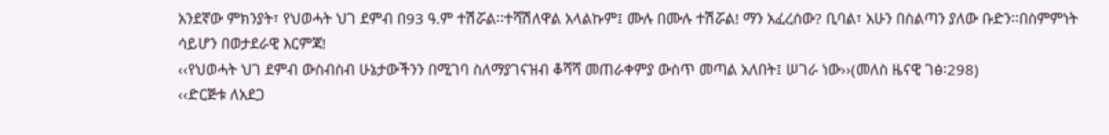አንደኛው ምክንያት፣ የህወሓት ህገ ደምብ በ93 ዓ.ም ተሽሯል፡፡ተሻሽለዋል አላልኩም፤ ሙሉ በሙሉ ተሽሯል! ማን አፈረሰው? ቢባል፣ አሁን በስልጣን ያለው ቡድን፡፡በስምምነት ሳይሆን በወታደራዊ እርምጃ!
‹‹የህወሓት ህገ ደምብ ውስብስብ ሁኔታውችንን በሚገባ ስለማያገናዝብ ቆሻሻ መጠራቀምያ ውስጥ መጣል አለበት፤ ሠገራ ነው››(መለስ ዜናዊ ገፅ፡298)
‹‹ድርጅቱ ለአደጋ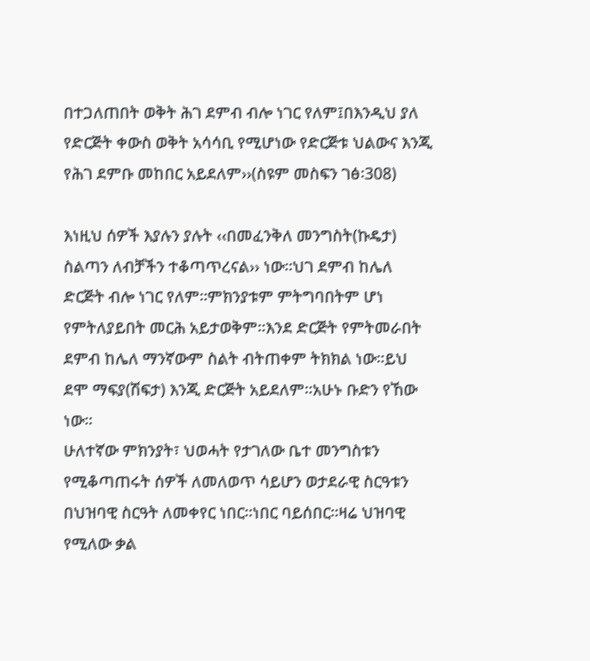በተጋለጠበት ወቅት ሕገ ደምብ ብሎ ነገር የለም፤በእንዲህ ያለ የድርጅት ቀውስ ወቅት አሳሳቢ የሚሆነው የድርጅቱ ህልውና እንጂ የሕገ ደምቡ መከበር አይደለም››(ስዩም መስፍን ገፅ፡308)

እነዚህ ሰዎች እያሉን ያሉት ‹‹በመፈንቅለ መንግስት(ኩዴታ) ስልጣን ለብቻችን ተቆጣጥረናል›› ነው፡፡ህገ ደምብ ከሌለ ድርጅት ብሎ ነገር የለም፡፡ምክንያቱም ምትግባበትም ሆነ የምትለያይበት መርሕ አይታወቅም፡፡እንደ ድርጅት የምትመራበት ደምብ ከሌለ ማንኛውም ስልት ብትጠቀም ትክክል ነው፡፡ይህ ደሞ ማፍያ(ሽፍታ) እንጂ ድርጅት አይደለም፡፡አሁኑ ቡድን የኸው ነው፡፡
ሁለተኛው ምክንያት፣ ህወሓት የታገለው ቤተ መንግስቱን የሚቆጣጠሩት ሰዎች ለመለወጥ ሳይሆን ወታደራዊ ስርዓቱን በህዝባዊ ስርዓት ለመቀየር ነበር፡፡ነበር ባይሰበር፡፡ዛሬ ህዝባዊ የሚለው ቃል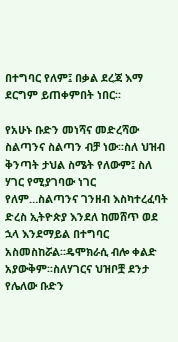በተግባር የለም፤ በቃል ደረጃ እማ ደርግም ይጠቀምበት ነበር፡፡

የአሁኑ ቡድን መነሻና መድረሻው ስልጣንና ስልጣን ብቻ ነው፡፡ስለ ህዝብ ቅንጣት ታህል ስሜት የለውም፤ ስለ ሃገር የሚያገባው ነገር የለም…ስልጣንና ገንዘብ እስካተረፈባት ድረስ ኢትዮጵያ እንደለ ከመሸጥ ወደ ኋላ እንደማይል በተግባር አስመስከሯል፡፡ዴሞክራሲ ብሎ ቀልድ አያውቅም፡፡ስለሃገርና ህዝቦቿ ደንታ የሌለው ቡድን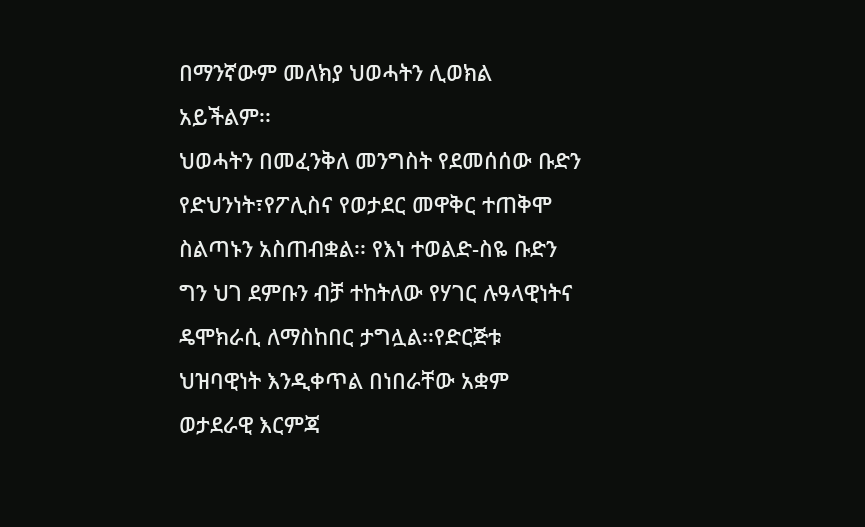በማንኛውም መለክያ ህወሓትን ሊወክል አይችልም፡፡
ህወሓትን በመፈንቅለ መንግስት የደመሰሰው ቡድን የድህንነት፣የፖሊስና የወታደር መዋቅር ተጠቅሞ ስልጣኑን አስጠብቋል፡፡ የእነ ተወልድ-ስዬ ቡድን ግን ህገ ደምቡን ብቻ ተከትለው የሃገር ሉዓላዊነትና ዴሞክራሲ ለማስከበር ታግሏል፡፡የድርጅቱ ህዝባዊነት እንዲቀጥል በነበራቸው አቋም ወታደራዊ እርምጃ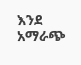እንደ አማራጭ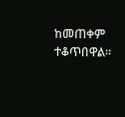ከመጠቀም ተቆጥበዋል፡፡